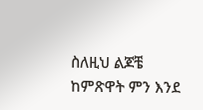ስለዚህ ልጆቼ ከምጽዋት ምን እንደ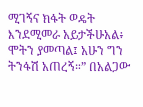ሚገኝና ክፋት ወዴት እንደሚመራ አይታችሁአል፥ ሞትን ያመጣል፤ አሁን ግን ትንፋሽ አጠረኝ።” በአልጋው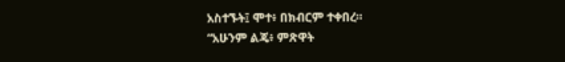አስተኙት፤ ሞተ፥ በክብርም ተቀበረ።
“አሁንም ልጄ፥ ምጽዋት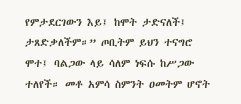የምታደርገውን እይ፤ ከሞት ታድናለች፤ ታጸድቃለችም።” ጦቢትም ይህን ተናግሮ ሞተ፤ ባልጋው ላይ ሳለም ነፍሱ ከሥጋው ተለየች። መቶ አምሳ ስምንት ዐመትም ሆኖት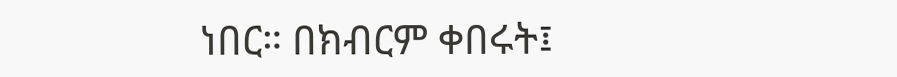ነበር። በክብርም ቀበሩት፤